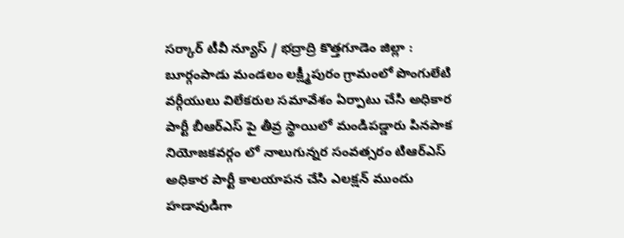సర్కార్ టీవీ న్యూస్ / భద్రాద్రి కొత్తగూడెం జిల్లా : బూర్గంపాడు మండలం లక్ష్మీపురం గ్రామంలో పొంగులేటి వర్గీయులు విలేకరుల సమావేశం ఏర్పాటు చేసి అధికార పార్టీ బీఆర్ఎస్ పై తీవ్ర స్థాయిలో మండిపడ్డారు పినపాక నియోజకవర్గం లో నాలుగున్నర సంవత్సరం టిఆర్ఎస్ అధికార పార్టీ కాలయాపన చేసి ఎలక్షన్ ముందు హడావుడిగా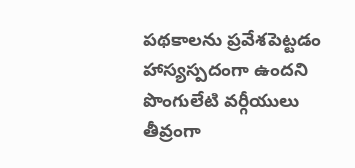పథకాలను ప్రవేశపెట్టడం హాస్యస్పదంగా ఉందని పొంగులేటి వర్గీయులు తీవ్రంగా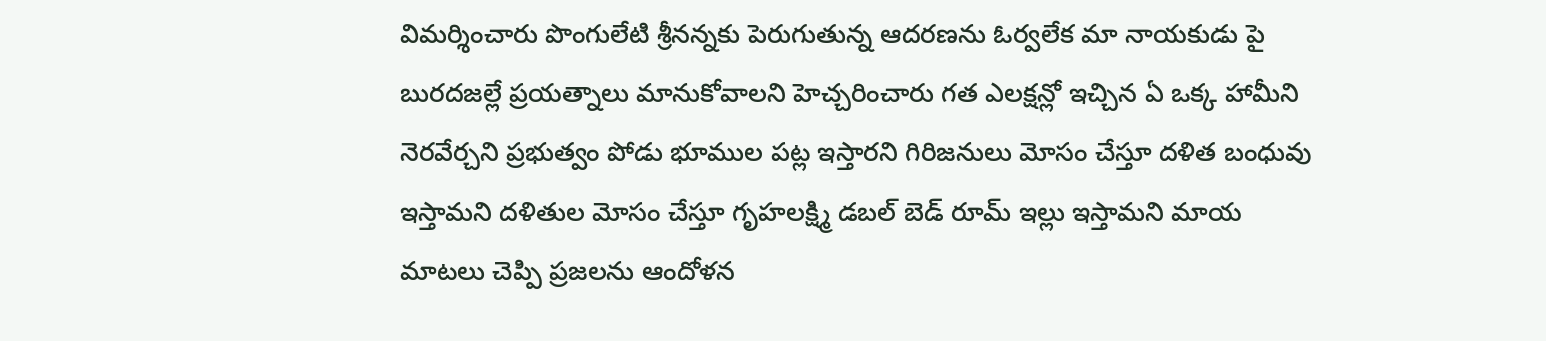విమర్శించారు పొంగులేటి శ్రీనన్నకు పెరుగుతున్న ఆదరణను ఓర్వలేక మా నాయకుడు పై బురదజల్లే ప్రయత్నాలు మానుకోవాలని హెచ్చరించారు గత ఎలక్షన్లో ఇచ్చిన ఏ ఒక్క హామీని నెరవేర్చని ప్రభుత్వం పోడు భూముల పట్ల ఇస్తారని గిరిజనులు మోసం చేస్తూ దళిత బంధువు ఇస్తామని దళితుల మోసం చేస్తూ గృహలక్ష్మి డబల్ బెడ్ రూమ్ ఇల్లు ఇస్తామని మాయ మాటలు చెప్పి ప్రజలను ఆందోళన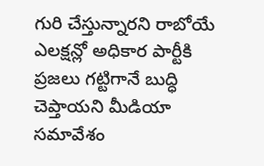గురి చేస్తున్నారని రాబోయే ఎలక్షన్లో అధికార పార్టీకి ప్రజలు గట్టిగానే బుద్ధి చెప్తాయని మీడియా సమావేశం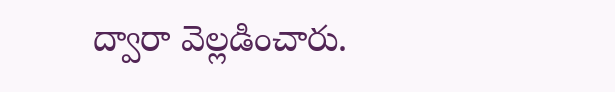ద్వారా వెల్లడించారు.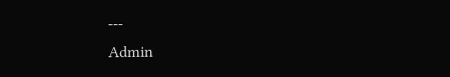---
Admin